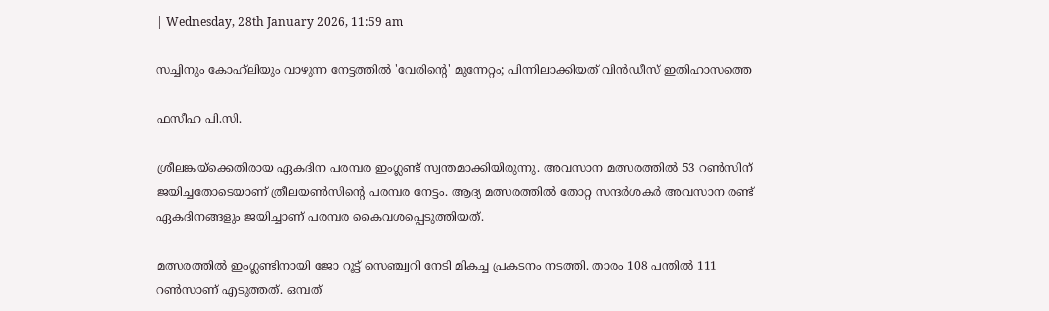| Wednesday, 28th January 2026, 11:59 am

സച്ചിനും കോഹ്‌ലിയും വാഴുന്ന നേട്ടത്തിൽ 'വേരിന്റെ' മുന്നേറ്റം; പിന്നിലാക്കിയത് വിന്‍ഡീസ് ഇതിഹാസത്തെ

ഫസീഹ പി.സി.

ശ്രീലങ്കയ്ക്കെതിരായ ഏകദിന പരമ്പര ഇംഗ്ലണ്ട് സ്വന്തമാക്കിയിരുന്നു. അവസാന മത്സരത്തില്‍ 53 റണ്‍സിന് ജയിച്ചതോടെയാണ് ത്രീലയണ്‍സിന്റെ പരമ്പര നേട്ടം. ആദ്യ മത്സരത്തില്‍ തോറ്റ സന്ദര്‍ശകര്‍ അവസാന രണ്ട് ഏകദിനങ്ങളും ജയിച്ചാണ് പരമ്പര കൈവശപ്പെടുത്തിയത്.

മത്സരത്തില്‍ ഇംഗ്ലണ്ടിനായി ജോ റൂട്ട് സെഞ്ച്വറി നേടി മികച്ച പ്രകടനം നടത്തി. താരം 108 പന്തില്‍ 111 റണ്‍സാണ് എടുത്തത്. ഒമ്പത്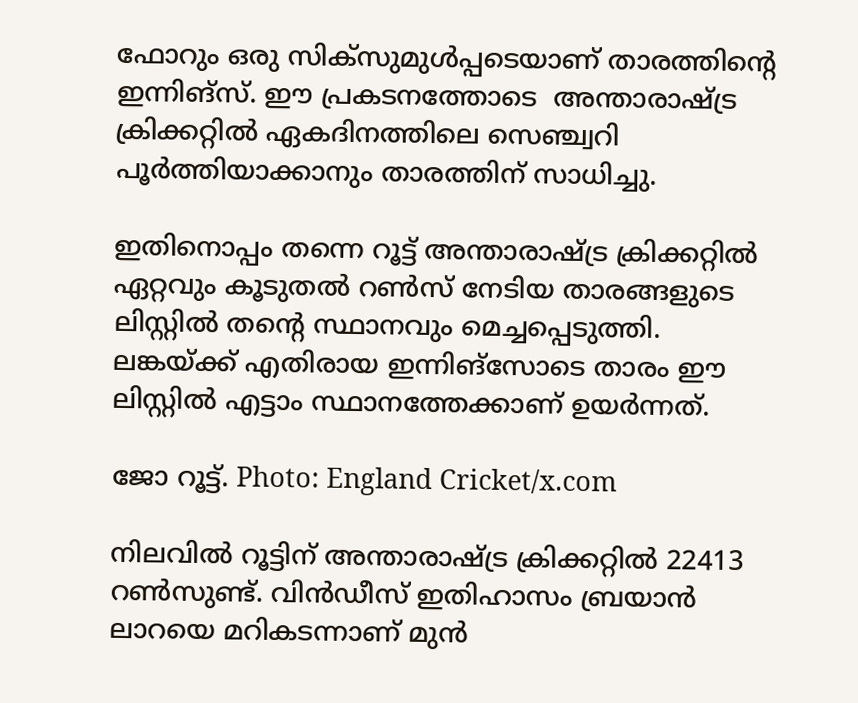ഫോറും ഒരു സിക്‌സുമുള്‍പ്പടെയാണ് താരത്തിന്റെ ഇന്നിങ്സ്. ഈ പ്രകടനത്തോടെ  അന്താരാഷ്ട്ര ക്രിക്കറ്റില്‍ ഏകദിനത്തിലെ സെഞ്ച്വറി പൂര്‍ത്തിയാക്കാനും താരത്തിന് സാധിച്ചു.

ഇതിനൊപ്പം തന്നെ റൂട്ട് അന്താരാഷ്ട്ര ക്രിക്കറ്റില്‍ ഏറ്റവും കൂടുതല്‍ റണ്‍സ് നേടിയ താരങ്ങളുടെ ലിസ്റ്റില്‍ തന്റെ സ്ഥാനവും മെച്ചപ്പെടുത്തി. ലങ്കയ്ക്ക് എതിരായ ഇന്നിങ്സോടെ താരം ഈ ലിസ്റ്റില്‍ എട്ടാം സ്ഥാനത്തേക്കാണ് ഉയര്‍ന്നത്.

ജോ റൂട്ട്. Photo: England Cricket/x.com

നിലവില്‍ റൂട്ടിന് അന്താരാഷ്ട്ര ക്രിക്കറ്റില്‍ 22413 റണ്‍സുണ്ട്. വിന്‍ഡീസ് ഇതിഹാസം ബ്രയാന്‍ ലാറയെ മറികടന്നാണ് മുന്‍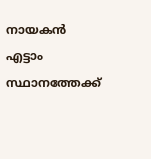നായകന്‍ എട്ടാം സ്ഥാനത്തേക്ക്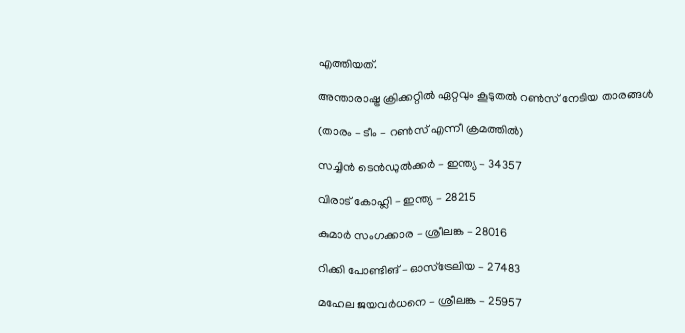എത്തിയത്.

അന്താരാഷ്ട്ര ക്രിക്കറ്റില്‍ ഏറ്റവും കൂടുതല്‍ റണ്‍സ് നേടിയ താരങ്ങള്‍

(താരം – ടീം – റണ്‍സ് എന്നീ ക്രമത്തില്‍)

സച്ചിന്‍ ടെന്‍ഡുല്‍ക്കര്‍ – ഇന്ത്യ – 34357

വിരാട് കോഹ്ലി – ഇന്ത്യ – 28215

കുമാര്‍ സംഗക്കാര – ശ്രീലങ്ക – 28016

റിക്കി പോണ്ടിങ് – ഓസ്‌ട്രേലിയ – 27483

മഹേല ജയവര്‍ധനെ – ശ്രീലങ്ക – 25957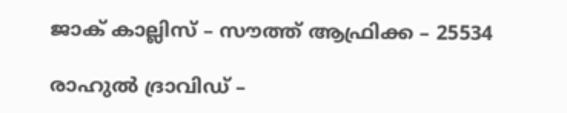ജാക് കാല്ലിസ് – സൗത്ത് ആഫ്രിക്ക – 25534

രാഹുല്‍ ദ്രാവിഡ് –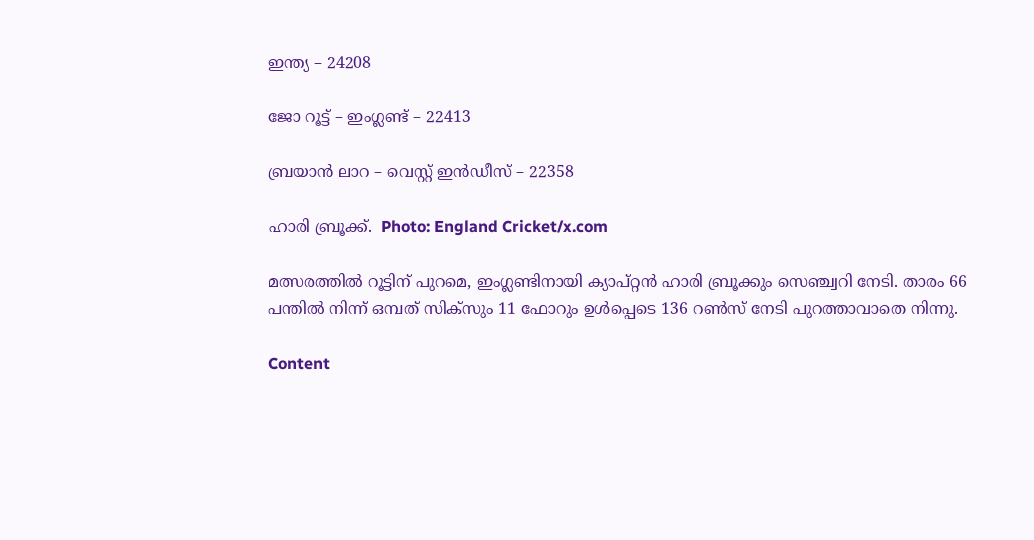ഇന്ത്യ – 24208

ജോ റൂട്ട് – ഇംഗ്ലണ്ട് – 22413

ബ്രയാന്‍ ലാറ – വെസ്റ്റ് ഇന്‍ഡീസ് – 22358

ഹാരി ബ്രൂക്ക്.  Photo: England Cricket/x.com

മത്സരത്തില്‍ റൂട്ടിന് പുറമെ, ഇംഗ്ലണ്ടിനായി ക്യാപ്റ്റന്‍ ഹാരി ബ്രൂക്കും സെഞ്ച്വറി നേടി. താരം 66 പന്തില്‍ നിന്ന് ഒമ്പത് സിക്‌സും 11 ഫോറും ഉള്‍പ്പെടെ 136 റണ്‍സ് നേടി പുറത്താവാതെ നിന്നു.

Content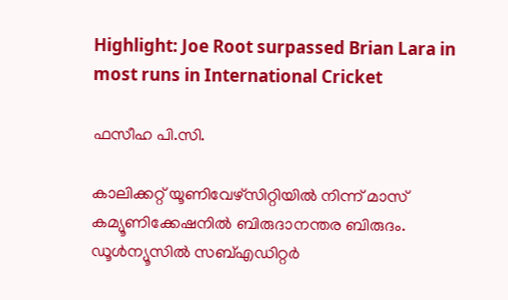Highlight: Joe Root surpassed Brian Lara in most runs in International Cricket

ഫസീഹ പി.സി.

കാലിക്കറ്റ് യൂണിവേഴ്‌സിറ്റിയില്‍ നിന്ന് മാസ് കമ്യൂണിക്കേഷനില്‍ ബിരുദാനന്തര ബിരുദം. ഡൂള്‍ന്യൂസില്‍ സബ്എഡിറ്റര്‍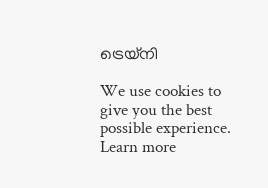ട്രെയ്‌നി

We use cookies to give you the best possible experience. Learn more